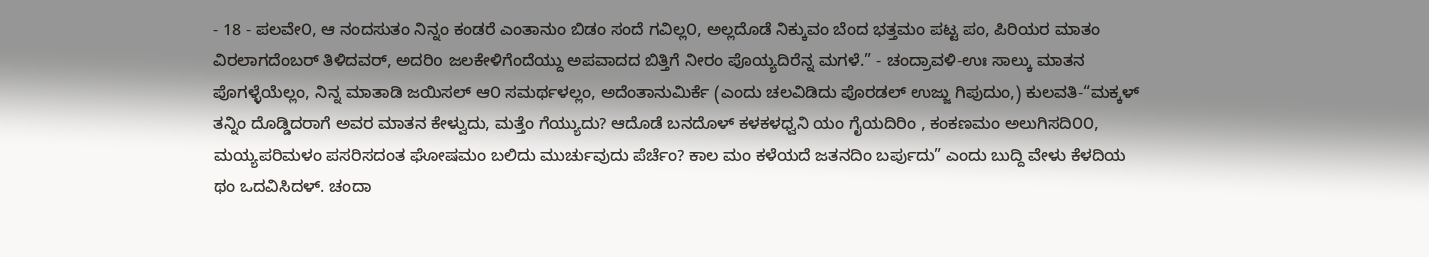- 18 - ಪಲವೇ೦, ಆ ನಂದಸುತಂ ನಿನ್ನಂ ಕಂಡರೆ ಎಂತಾನುಂ ಬಿಡಂ ಸಂದೆ ಗವಿಲ್ಲ೦, ಅಲ್ಲದೊಡೆ ನಿಕ್ಕುವಂ ಬೆಂದ ಭತ್ತಮಂ ಪಟ್ಟ ಪಂ, ಪಿರಿಯರ ಮಾತಂ ವಿರಲಾಗದೆಂಬರ್ ತಿಳಿದವರ್, ಅದರಿo ಜಲಕೇಳಿಗೆಂದೆಯ್ದು ಅಪವಾದದ ಬಿತ್ತಿಗೆ ನೀರಂ ಪೊಯ್ಯದಿರೆನ್ನ ಮಗಳೆ.” - ಚಂದ್ರಾವಳಿ-ಉಃ ಸಾಲ್ಕು ಮಾತನ ಪೊಗಳ್ಳೆಯೆಲ್ಲಂ, ನಿನ್ನ ಮಾತಾಡಿ ಜಯಿಸಲ್ ಆ೦ ಸಮರ್ಥಳಲ್ಲಂ, ಅದೆಂತಾನುಮಿರ್ಕೆ (ಎಂದು ಚಲವಿಡಿದು ಪೊರಡಲ್ ಉಜ್ಜು ಗಿಪುದುಂ,) ಕುಲವತಿ-“ಮಕ್ಕಳ್ ತನ್ನಿಂ ದೊಡ್ಡಿದರಾಗೆ ಅವರ ಮಾತನ ಕೇಳ್ವುದು, ಮತ್ತೆಂ ಗೆಯ್ಯುದು? ಆದೊಡೆ ಬನದೊಳ್ ಕಳಕಳಧ್ವನಿ ಯಂ ಗೈಯದಿರಿಂ , ಕಂಕಣಮಂ ಅಲುಗಿಸದಿ೦೦, ಮಯ್ಯಪರಿಮಳಂ ಪಸರಿಸದಂತ ಘೋಷಮಂ ಬಲಿದು ಮುರ್ಚುವುದು ಪೆರ್ಚೆಂ? ಕಾಲ ಮಂ ಕಳೆಯದೆ ಜತನದಿಂ ಬರ್ಪುದು” ಎಂದು ಬುದ್ದಿ ವೇಳು ಕೆಳದಿಯ ಥಂ ಒದವಿಸಿದಳ್. ಚಂದಾ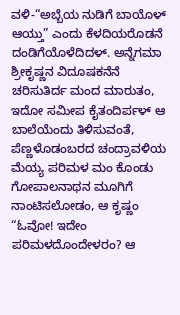ವಳಿ-“ಅಬ್ಬೆಯ ನುಡಿಗೆ ಬಾಯೊಳ್ ಆಯ್ತು” ಎಂದು ಕೆಳದಿಯರೊಡನೆ ದಂಡಿಗೆಯೊಳೆದಿದಳ್. ಅನ್ನೆಗಮಾ ಶ್ರೀಕೃಷ್ಣನ ವಿದೂಷಕನೆನೆ ಚರಿಸುತಿರ್ದ ಮಂದ ಮಾರುತಂ, ಇದೋ ಸಮೀಪ ಕೈತಂದಿರ್ಪಳ್ ಆ ಬಾಲೆಯೆಂದು ತಿಳಿಸುವಂತೆ, ಪೆಣ್ಣಳೊಡಂಬರದ ಚಂದ್ರಾವಳಿಯ ಮೆಯ್ಯ ಪರಿಮಳ ಮಂ ಕೊಂಡು ಗೋಪಾಲನಾಥನ ಮೂಗಿಗೆ ನಾಂಟಿಸಲೋಡಂ, ಆ ಕೃಷ್ಣಂ “ಓವೋ! ಇದೇಂ ಪರಿಮಳದೊಂದೇಳರಂ? ಆ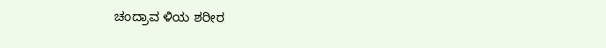ಚಂದ್ರಾವ ಳಿಯ ಶರೀರ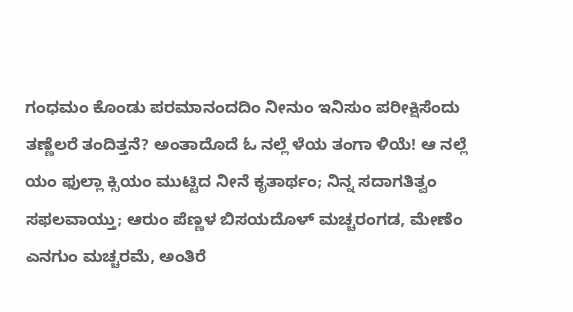ಗಂಧಮಂ ಕೊಂಡು ಪರಮಾನಂದದಿಂ ನೀನುಂ ಇನಿಸುಂ ಪರೀಕ್ಷಿಸೆಂದು ತಣ್ಣೆಲರೆ ತಂದಿತ್ತನೆ? ಅಂತಾದೊದೆ ಓ ನಲ್ಲೆ ಳೆಯ ತಂಗಾ ಳಿಯೆ! ಆ ನಲ್ಲೆ ಯಂ ಫುಲ್ಲಾ ಕ್ಸಿಯಂ ಮುಟ್ಟಿದ ನೀನೆ ಕೃತಾರ್ಥಂ; ನಿನ್ನ ಸದಾಗತಿತ್ವಂ ಸಫಲವಾಯ್ತು; ಆರುಂ ಪೆಣ್ಣಳ ಬಿಸಯದೊಳ್ ಮಚ್ಚರಂಗಡ, ಮೇಣೆಂ ಎನಗುಂ ಮಚ್ಚರಮೆ, ಅಂತಿರೆ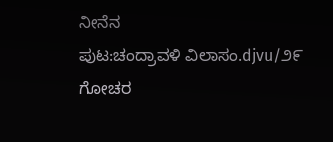ನೀನೆನ
ಪುಟ:ಚಂದ್ರಾವಳಿ ವಿಲಾಸಂ.djvu/೨೯
ಗೋಚರ